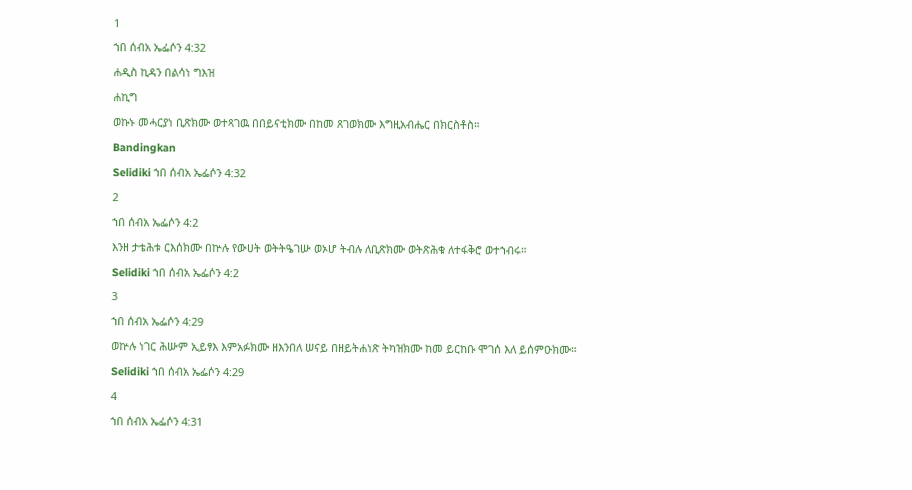1
ኀበ ሰብአ ኤፌሶን 4:32
ሐዲስ ኪዳን በልሳነ ግእዝ
ሐኪግ
ወኩኑ መሓርያነ ቢጽክሙ ወተጻገዉ በበይናቲክሙ በከመ ጸገወክሙ እግዚአብሔር በክርስቶስ።
Bandingkan
Selidiki ኀበ ሰብአ ኤፌሶን 4:32
2
ኀበ ሰብአ ኤፌሶን 4:2
እንዘ ታቴሕቱ ርእሰክሙ በኵሉ የውሀት ወትትዔገሡ ወኦሆ ትብሉ ለቢጽክሙ ወትጽሕቁ ለተፋቅሮ ወተኀብሩ።
Selidiki ኀበ ሰብአ ኤፌሶን 4:2
3
ኀበ ሰብአ ኤፌሶን 4:29
ወኵሉ ነገር ሕሡም ኢይፃእ እምአፉክሙ ዘእንበለ ሠናይ በዘይትሐነጽ ትካዝክሙ ከመ ይርከቡ ሞገሰ እለ ይሰምዑክሙ።
Selidiki ኀበ ሰብአ ኤፌሶን 4:29
4
ኀበ ሰብአ ኤፌሶን 4:31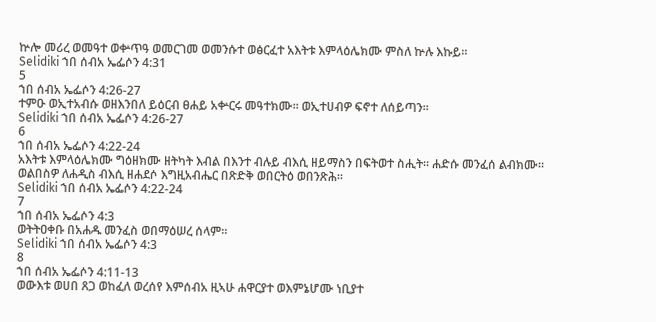ኵሎ መሪረ ወመዓተ ወቍጥዓ ወመርገመ ወመንሱተ ወፅርፈተ አእትቱ እምላዕሌክሙ ምስለ ኵሉ እኩይ።
Selidiki ኀበ ሰብአ ኤፌሶን 4:31
5
ኀበ ሰብአ ኤፌሶን 4:26-27
ተምዑ ወኢተአብሱ ወዘእንበለ ይዕርብ ፀሐይ አቍርሩ መዓተክሙ። ወኢተሀብዎ ፍኖተ ለሰይጣን።
Selidiki ኀበ ሰብአ ኤፌሶን 4:26-27
6
ኀበ ሰብአ ኤፌሶን 4:22-24
አእትቱ እምላዕሌክሙ ግዕዘክሙ ዘትካት እብል በእንተ ብሉይ ብእሲ ዘይማስን በፍትወተ ስሒት። ሐድሱ መንፈሰ ልብክሙ። ወልበስዎ ለሐዲስ ብእሲ ዘሐደሶ እግዚአብሔር በጽድቅ ወበርትዕ ወበንጽሕ።
Selidiki ኀበ ሰብአ ኤፌሶን 4:22-24
7
ኀበ ሰብአ ኤፌሶን 4:3
ወትትዐቀቡ በአሐዱ መንፈስ ወበማዕሠረ ሰላም።
Selidiki ኀበ ሰብአ ኤፌሶን 4:3
8
ኀበ ሰብአ ኤፌሶን 4:11-13
ወውእቱ ወሀበ ጸጋ ወከፈለ ወረሰየ እምሰብአ ዚኣሁ ሐዋርያተ ወእምኔሆሙ ነቢያተ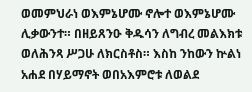ወመምህራነ ወእምኔሆሙ ኖሎተ ወእምኔሆሙ ሊቃውንተ። በዘይጸንዑ ቅዱሳን ለግብረ መልእክቱ ወለሕንጻ ሥጋሁ ለክርስቶስ። እስከ ንከውን ኵልነ አሐደ በሃይማኖት ወበአእምሮቱ ለወልደ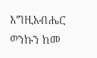እግዚአብሔር ወንኩን ከመ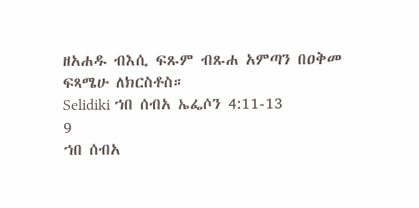ዘአሐዱ ብእሲ ፍጹም ብጹሐ አምጣን በዐቅመ ፍጻሜሁ ለክርስቶስ።
Selidiki ኀበ ሰብአ ኤፌሶን 4:11-13
9
ኀበ ሰብአ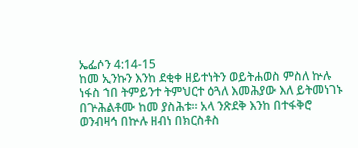ኤፌሶን 4:14-15
ከመ ኢንኩን እንከ ደቂቀ ዘይተነትን ወይትሐወስ ምስለ ኵሉ ነፋስ ኀበ ትምይንተ ትምህርተ ዕጓለ እመሕያው እለ ይትመነገኑ በጕሕልቶሙ ከመ ያስሕቱ። አላ ንጽደቅ እንከ በተፋቅሮ ወንብዛኅ በኵሉ ዘብነ በክርስቶስ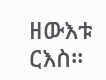ዘውእቱ ርእስ።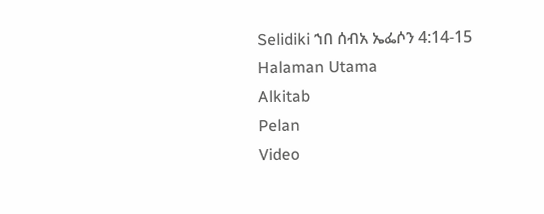Selidiki ኀበ ሰብአ ኤፌሶን 4:14-15
Halaman Utama
Alkitab
Pelan
Video